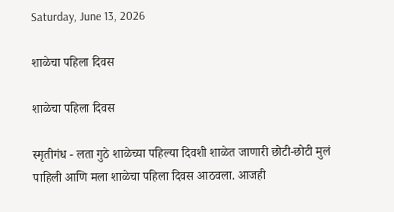Saturday, June 13, 2026

शाळेचा पहिला दिवस

शाळेचा पहिला दिवस

स्मृतीगंध - लता गुठे शाळेच्या पहिल्या दिवशी शाळेत जाणारी छोटी-छोटी मुलं पाहिली आणि मला शाळेचा पहिला दिवस आठवला. आजही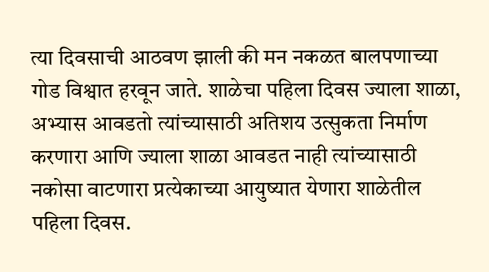त्या दिवसाची आठवण झाली की मन नकळत बालपणाच्या गोड विश्वात हरवून जाते. शाळेचा पहिला दिवस ज्याला शाळा, अभ्यास आवडतो त्यांच्यासाठी अतिशय उत्सुकता निर्माण करणारा आणि ज्याला शाळा आवडत नाही त्यांच्यासाठी नकोसा वाटणारा प्रत्येकाच्या आयुष्यात येणारा शाळेतील पहिला दिवस.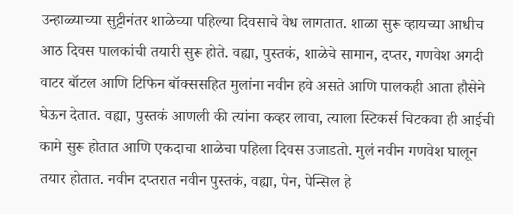उन्हाळ्याच्या सुट्टीनंतर शाळेच्या पहिल्या दिवसाचे वेध लागतात. शाळा सुरू व्हायच्या आधीच आठ दिवस पालकांची तयारी सुरू होते. वह्या, पुस्तकं, शाळेचे सामान, दप्तर, गणवेश अगदी वाटर बॉटल आणि टिफिन बॉक्ससहित मुलांना नवीन हवे असते आणि पालकही आता हौसेने घेऊन देतात. वह्या, पुस्तकं आणली की त्यांना कव्हर लावा, त्याला स्टिकर्स चिटकवा ही आईची कामे सुरू होतात आणि एकदाचा शाळेचा पहिला दिवस उजाडतो. मुलं नवीन गणवेश घालून तयार होतात. नवीन दप्तरात नवीन पुस्तकं, वह्या, पेन, पेन्सिल हे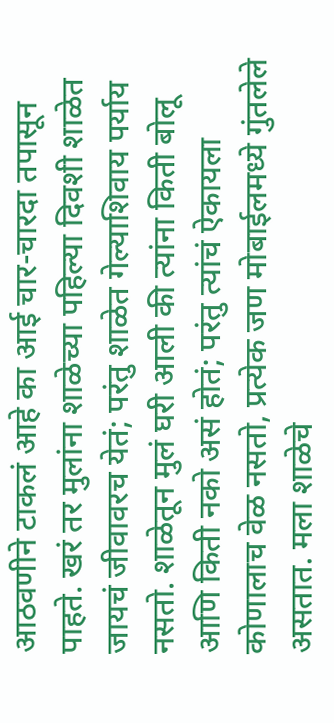आठवणीने टाकलं आहे का आई चार-चारदा तपासून पाहते. खरं तर मुलांना शाळेच्या पहिल्या दिवशी शाळेत जायचं जीवावरच येतं; परंतु शाळेत गेल्याशिवाय पर्याय नसतो. शाळेतून मुलं घरी आली की त्यांना किती बोलू आणि किती नको असं होतं; परंतु त्यांचं ऐकायला कोणालाच वेळ नसतो, प्रत्येक जण मोबाईलमध्ये गुंतलेले असतात. मला शाळेचे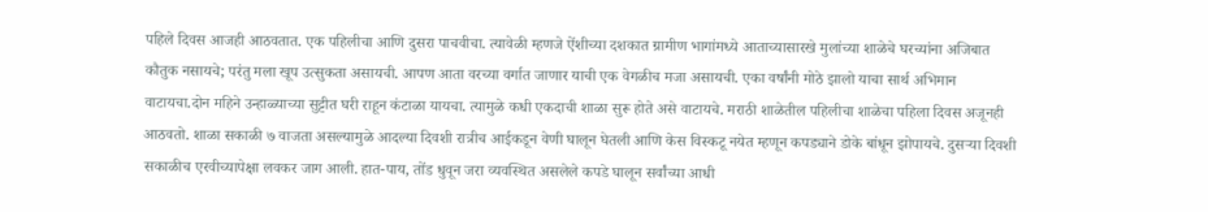पहिले दिवस आजही आठवतात. एक पहिलीचा आणि दुसरा पाचवीचा. त्यावेळी म्हणजे ऐंशीच्या दशकात ग्रामीण भागांमध्ये आताच्यासारखे मुलांच्या शाळेचे घरच्यांना अजिबात कौतुक नसायचे; परंतु मला खूप उत्सुकता असायची. आपण आता वरच्या वर्गात जाणार याची एक वेगळीच मजा असायची. एका वर्षांनी मोठे झालो याचा सार्थ अभिमान वाटायचा.दोन महिने उन्हाळ्याच्या सुट्टीत घरी राहून कंटाळा यायचा. त्यामुळे कधी एकदाची शाळा सुरू होते असे वाटायचे. मराठी शाळेतील पहिलीचा शाळेचा पहिला दिवस अजूनही आठवतो. शाळा सकाळी ७ वाजता असल्यामुळे आदल्या दिवशी रात्रीच आईकडून वेणी घालून घेतली आणि केस विस्कटू नयेत म्हणून कपड्याने डोके बांधून झोपायचे. दुसऱ्या दिवशी सकाळीच एरवीच्यापेक्षा लवकर जाग आली. हात-पाय, तोंड धुवून जरा व्यवस्थित असलेले कपडे घालून सर्वांच्या आधी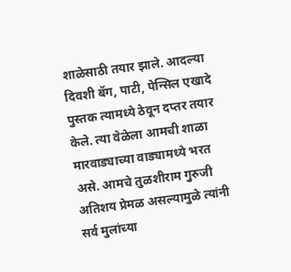शाळेसाठी तयार झाले. आदल्या दिवशी बॅग, पाटी, पेन्सिल एखादे पुस्तक त्यामध्ये ठेवून दप्तर तयार केले. त्या वेळेला आमची शाळा मारवाड्याच्या वाड्यामध्ये भरत असे. आमचे तुळशीराम गुरुजी अतिशय प्रेमळ असल्यामुळे त्यांनी सर्व मुलांच्या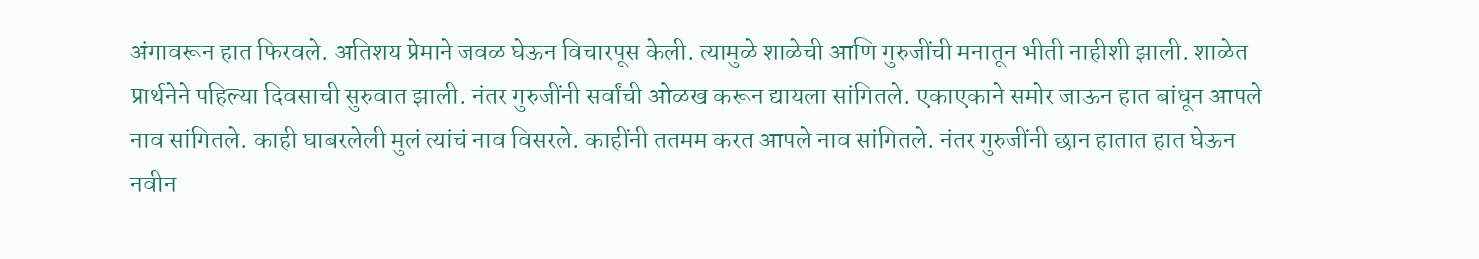अंगावरून हात फिरवले. अतिशय प्रेमाने जवळ घेऊन विचारपूस केली. त्यामुळे शाळेची आणि गुरुजींची मनातून भीती नाहीशी झाली. शाळेत प्रार्थनेने पहिल्या दिवसाची सुरुवात झाली. नंतर गुरुजींनी सर्वांची ओळख करून द्यायला सांगितले. एकाएकाने समोर जाऊन हात बांधून आपले नाव सांगितले. काही घाबरलेली मुलं त्यांचं नाव विसरले. काहींनी ततमम करत आपले नाव सांगितले. नंतर गुरुजींनी छान हातात हात घेऊन नवीन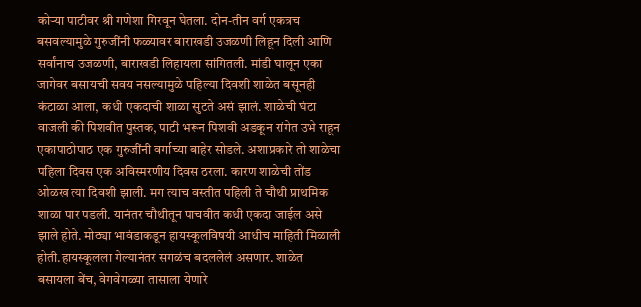कोऱ्या पाटीवर श्री गणेशा गिरवून घेतला. दोन-तीन वर्ग एकत्रच बसवल्यामुळे गुरुजींनी फळ्यावर बाराखडी उजळणी लिहून दिली आणि सर्वांनाच उजळणी, बाराखडी लिहायला सांगितली. मांडी घालून एका जागेवर बसायची सवय नसल्यामुळे पहिल्या दिवशी शाळेत बसूनही कंटाळा आला, कधी एकदाची शाळा सुटते असं झालं. शाळेची घंटा वाजली की पिशवीत पुस्तक, पाटी भरून पिशवी अडकून रांगेत उभे राहून एकापाठोपाठ एक गुरुजींनी वर्गाच्या बाहेर सोडले. अशाप्रकारे तो शाळेचा पहिला दिवस एक अविस्मरणीय दिवस ठरला. कारण शाळेची तोंड ओळख त्या दिवशी झाली. मग त्याच वस्तीत पहिली ते चौथी प्राथमिक शाळा पार पडली. यानंतर चौथीतून पाचवीत कधी एकदा जाईल असे झाले होते. मोठ्या भावंडाकडून हायस्कूलविषयी आधीच माहिती मिळाली होती.हायस्कूलला गेल्यानंतर सगळंच बदललेलं असणार. शाळेत बसायला बेंच, वेगवेगळ्या तासाला येणारे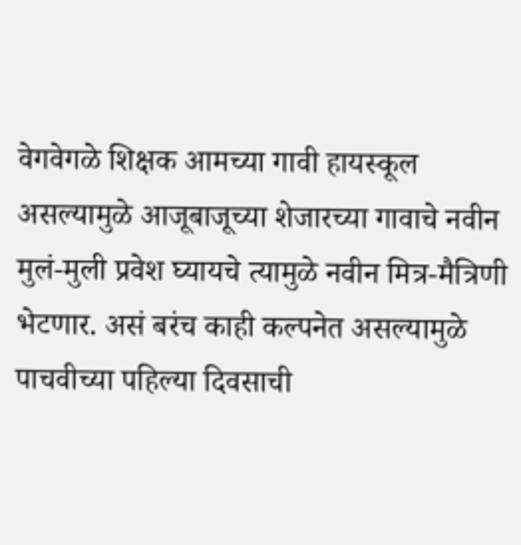वेगवेगळे शिक्षक आमच्या गावी हायस्कूल असल्यामुळे आजूबाजूच्या शेजारच्या गावाचे नवीन मुलं-मुली प्रवेश घ्यायचे त्यामुळे नवीन मित्र-मैत्रिणी भेटणार. असं बरंच काही कल्पनेत असल्यामुळे पाचवीच्या पहिल्या दिवसाची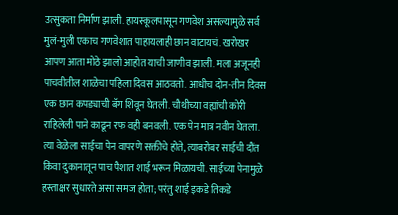उत्सुकता निर्माण झाली. हायस्कूलपासून गणवेश असल्यामुळे सर्व मुलं-मुली एकाच गणवेशात पाहायलाही छान वाटायचं. खरोखर आपण आता मोठे झालो आहोत याची जाणीव झाली. मला अजूनही पाचवीतील शाळेचा पहिला दिवस आठवतो. आधीच दोन-तीन दिवस एक छान कपड्याची बॅग शिवून घेतली. चौथीच्या वह्यांची कोरी राहिलेली पाने काढून रफ वही बनवली. एक पेन मात्र नवीन घेतला. त्या वेळेला साईचा पेन वापरणे सक्तीचे होते, त्याबरोबर साईची दौंत किंवा दुकानातून पाच पैशात शाई भरून मिळायची. साईच्या पेनामुळे हस्ताक्षर सुधारते असा समज होता; परंतु शाई इकडे तिकडे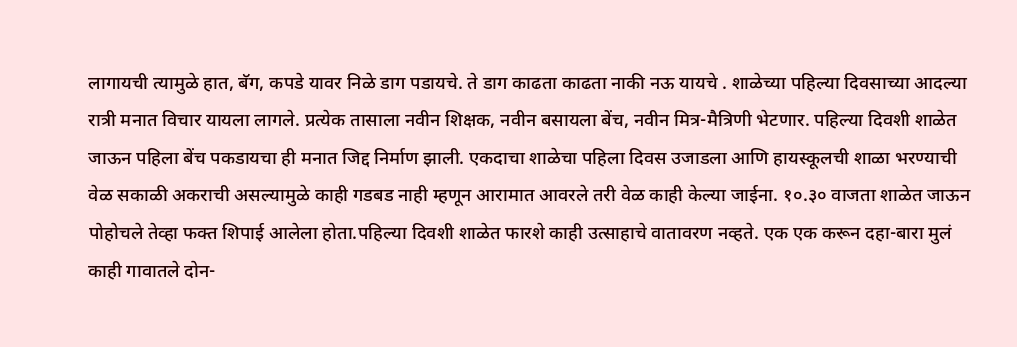लागायची त्यामुळे हात, बॅग, कपडे यावर निळे डाग पडायचे. ते डाग काढता काढता नाकी नऊ यायचे . शाळेच्या पहिल्या दिवसाच्या आदल्या रात्री मनात विचार यायला लागले. प्रत्येक तासाला नवीन शिक्षक, नवीन बसायला बेंच, नवीन मित्र-मैत्रिणी भेटणार. पहिल्या दिवशी शाळेत जाऊन पहिला बेंच पकडायचा ही मनात जिद्द निर्माण झाली. एकदाचा शाळेचा पहिला दिवस उजाडला आणि हायस्कूलची शाळा भरण्याची वेळ सकाळी अकराची असल्यामुळे काही गडबड नाही म्हणून आरामात आवरले तरी वेळ काही केल्या जाईना. १०.३० वाजता शाळेत जाऊन पोहोचले तेव्हा फक्त शिपाई आलेला होता.पहिल्या दिवशी शाळेत फारशे काही उत्साहाचे वातावरण नव्हते. एक एक करून दहा-बारा मुलं काही गावातले दोन-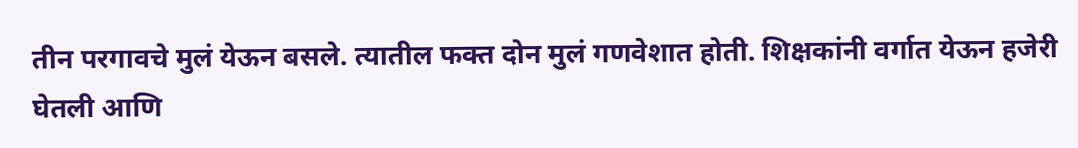तीन परगावचे मुलं येऊन बसले. त्यातील फक्त दोन मुलं गणवेशात होती. शिक्षकांनी वर्गात येऊन हजेरी घेतली आणि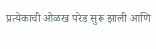प्रत्येकाची ओळख परेड सुरू झाली आणि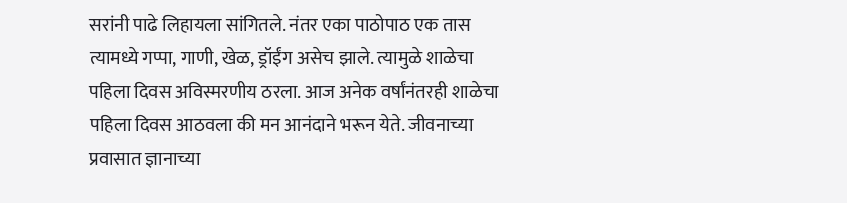सरांनी पाढे लिहायला सांगितले. नंतर एका पाठोपाठ एक तास त्यामध्ये गप्पा, गाणी, खेळ, ड्रॉईंग असेच झाले. त्यामुळे शाळेचा पहिला दिवस अविस्मरणीय ठरला. आज अनेक वर्षांनंतरही शाळेचा पहिला दिवस आठवला की मन आनंदाने भरून येते. जीवनाच्या प्रवासात ज्ञानाच्या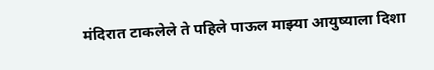मंदिरात टाकलेले ते पहिले पाऊल माझ्या आयुष्याला दिशा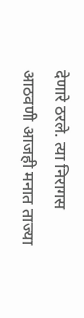देणारे ठरले. त्या निरागस आठवणी आजही मनात ताज्या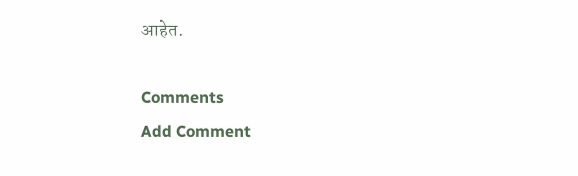आहेत.

Comments
Add Comment